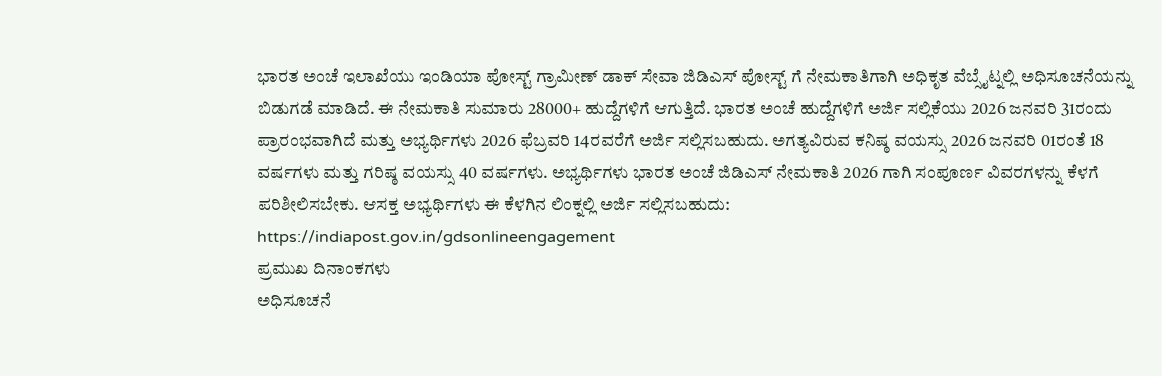ಭಾರತ ಅಂಚೆ ಇಲಾಖೆಯು ಇಂಡಿಯಾ ಪೋಸ್ಟ್ ಗ್ರಾಮೀಣ್ ಡಾಕ್ ಸೇವಾ ಜಿಡಿಎಸ್ ಪೋಸ್ಟ್ ಗೆ ನೇಮಕಾತಿಗಾಗಿ ಅಧಿಕೃತ ವೆಬ್ಸೈಟ್ನಲ್ಲಿ ಅಧಿಸೂಚನೆಯನ್ನು ಬಿಡುಗಡೆ ಮಾಡಿದೆ. ಈ ನೇಮಕಾತಿ ಸುಮಾರು 28000+ ಹುದ್ದೆಗಳಿಗೆ ಆಗುತ್ತಿದೆ. ಭಾರತ ಅಂಚೆ ಹುದ್ದೆಗಳಿಗೆ ಅರ್ಜಿ ಸಲ್ಲಿಕೆಯು 2026 ಜನವರಿ 31ರಂದು ಪ್ರಾರಂಭವಾಗಿದೆ ಮತ್ತು ಅಭ್ಯರ್ಥಿಗಳು 2026 ಫೆಬ್ರವರಿ 14ರವರೆಗೆ ಅರ್ಜಿ ಸಲ್ಲಿಸಬಹುದು. ಅಗತ್ಯವಿರುವ ಕನಿಷ್ಠ ವಯಸ್ಸು 2026 ಜನವರಿ 01ರಂತೆ 18 ವರ್ಷಗಳು ಮತ್ತು ಗರಿಷ್ಠ ವಯಸ್ಸು 40 ವರ್ಷಗಳು. ಅಭ್ಯರ್ಥಿಗಳು ಭಾರತ ಅಂಚೆ ಜಿಡಿಎಸ್ ನೇಮಕಾತಿ 2026 ಗಾಗಿ ಸಂಪೂರ್ಣ ವಿವರಗಳನ್ನು ಕೆಳಗೆ ಪರಿಶೀಲಿಸಬೇಕು. ಆಸಕ್ತ ಅಭ್ಯರ್ಥಿಗಳು ಈ ಕೆಳಗಿನ ಲಿಂಕ್ನಲ್ಲಿ ಅರ್ಜಿ ಸಲ್ಲಿಸಬಹುದು:
https://indiapost.gov.in/gdsonlineengagement
ಪ್ರಮುಖ ದಿನಾಂಕಗಳು
ಅಧಿಸೂಚನೆ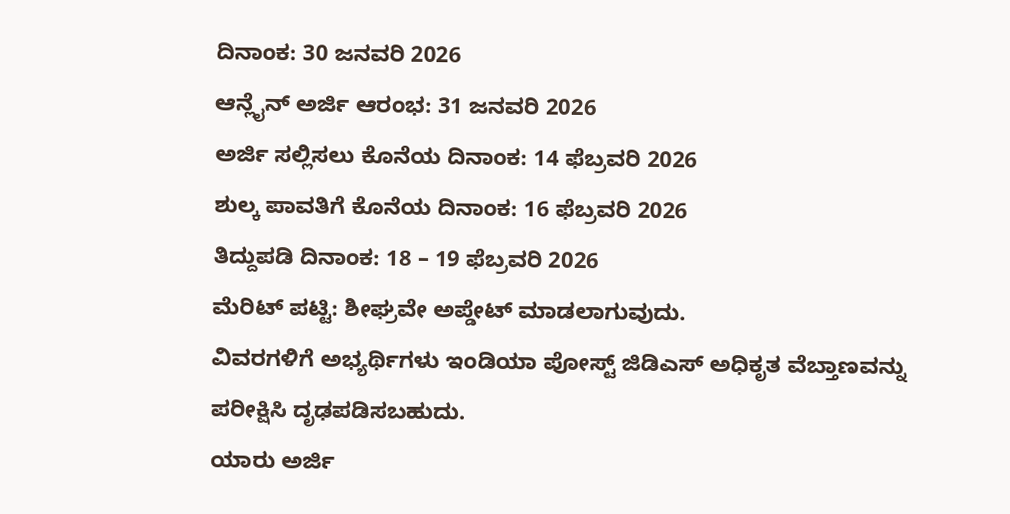ದಿನಾಂಕ: 30 ಜನವರಿ 2026
ಆನ್ಲೈನ್ ಅರ್ಜಿ ಆರಂಭ: 31 ಜನವರಿ 2026
ಅರ್ಜಿ ಸಲ್ಲಿಸಲು ಕೊನೆಯ ದಿನಾಂಕ: 14 ಫೆಬ್ರವರಿ 2026
ಶುಲ್ಕ ಪಾವತಿಗೆ ಕೊನೆಯ ದಿನಾಂಕ: 16 ಫೆಬ್ರವರಿ 2026
ತಿದ್ದುಪಡಿ ದಿನಾಂಕ: 18 – 19 ಫೆಬ್ರವರಿ 2026
ಮೆರಿಟ್ ಪಟ್ಟಿ: ಶೀಘ್ರವೇ ಅಪ್ಡೇಟ್ ಮಾಡಲಾಗುವುದು.
ವಿವರಗಳಿಗೆ ಅಭ್ಯರ್ಥಿಗಳು ಇಂಡಿಯಾ ಪೋಸ್ಟ್ ಜಿಡಿಎಸ್ ಅಧಿಕೃತ ವೆಬ್ತಾಣವನ್ನು ಪರೀಕ್ಷಿಸಿ ದೃಢಪಡಿಸಬಹುದು.
ಯಾರು ಅರ್ಜಿ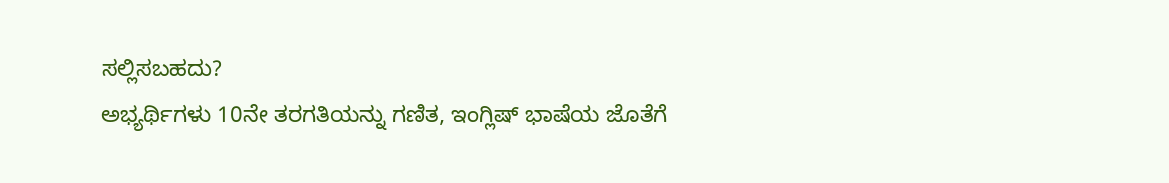ಸಲ್ಲಿಸಬಹದು?
ಅಭ್ಯರ್ಥಿಗಳು 10ನೇ ತರಗತಿಯನ್ನು ಗಣಿತ, ಇಂಗ್ಲಿಷ್ ಭಾಷೆಯ ಜೊತೆಗೆ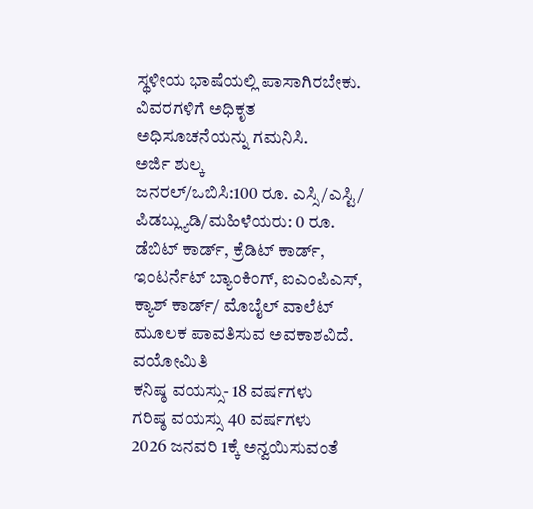ಸ್ಥಳೀಯ ಭಾಷೆಯಲ್ಲಿ ಪಾಸಾಗಿರಬೇಕು. ವಿವರಗಳಿಗೆ ಅಧಿಕೃತ ಅಧಿಸೂಚನೆಯನ್ನು ಗಮನಿಸಿ.
ಅರ್ಜಿ ಶುಲ್ಕ
ಜನರಲ್/ಒಬಿಸಿ:100 ರೂ. ಎಸ್ಸಿ/ಎಸ್ಟಿ/ ಪಿಡಬ್ಲ್ಯುಡಿ/ಮಹಿಳೆಯರು: 0 ರೂ.
ಡೆಬಿಟ್ ಕಾರ್ಡ್, ಕ್ರೆಡಿಟ್ ಕಾರ್ಡ್, ಇಂಟರ್ನೆಟ್ ಬ್ಯಾಂಕಿಂಗ್, ಐಎಂಪಿಎಸ್, ಕ್ಯಾಶ್ ಕಾರ್ಡ್/ ಮೊಬೈಲ್ ವಾಲೆಟ್ ಮೂಲಕ ಪಾವತಿಸುವ ಅವಕಾಶವಿದೆ.
ವಯೋಮಿತಿ
ಕನಿಷ್ಠ ವಯಸ್ಸು- 18 ವರ್ಷಗಳು
ಗರಿಷ್ಠ ವಯಸ್ಸು 40 ವರ್ಷಗಳು
2026 ಜನವರಿ 1ಕ್ಕೆ ಅನ್ವಯಿಸುವಂತೆ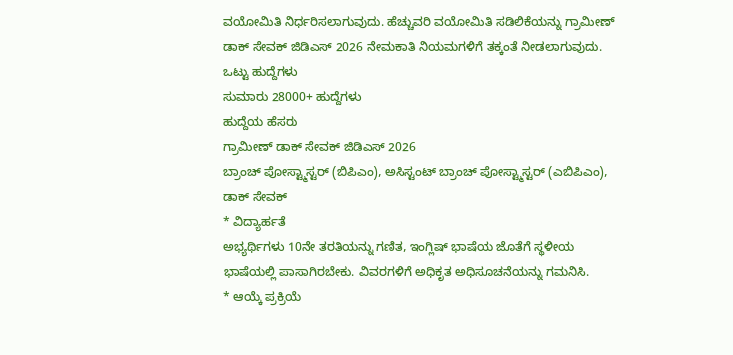ವಯೋಮಿತಿ ನಿರ್ಧರಿಸಲಾಗುವುದು. ಹೆಚ್ಚುವರಿ ವಯೋಮಿತಿ ಸಡಿಲಿಕೆಯನ್ನು ಗ್ರಾಮೀಣ್ ಡಾಕ್ ಸೇವಕ್ ಜಿಡಿಎಸ್ 2026 ನೇಮಕಾತಿ ನಿಯಮಗಳಿಗೆ ತಕ್ಕಂತೆ ನೀಡಲಾಗುವುದು.
ಒಟ್ಟು ಹುದ್ದೆಗಳು
ಸುಮಾರು 28000+ ಹುದ್ದೆಗಳು
ಹುದ್ದೆಯ ಹೆಸರು
ಗ್ರಾಮೀಣ್ ಡಾಕ್ ಸೇವಕ್ ಜಿಡಿಎಸ್ 2026
ಬ್ರಾಂಚ್ ಪೋಸ್ಟ್ಮಾಸ್ಟರ್ (ಬಿಪಿಎಂ), ಅಸಿಸ್ಟಂಟ್ ಬ್ರಾಂಚ್ ಪೋಸ್ಟ್ಮಾಸ್ಟರ್ (ಎಬಿಪಿಎಂ), ಡಾಕ್ ಸೇವಕ್
* ವಿದ್ಯಾರ್ಹತೆ
ಅಭ್ಯರ್ಥಿಗಳು 10ನೇ ತರತಿಯನ್ನು ಗಣಿತ, ಇಂಗ್ಲಿಷ್ ಭಾಷೆಯ ಜೊತೆಗೆ ಸ್ಥಳೀಯ ಭಾಷೆಯಲ್ಲಿ ಪಾಸಾಗಿರಬೇಕು. ವಿವರಗಳಿಗೆ ಅಧಿಕೃತ ಅಧಿಸೂಚನೆಯನ್ನು ಗಮನಿಸಿ.
* ಆಯ್ಕೆ ಪ್ರಕ್ರಿಯೆ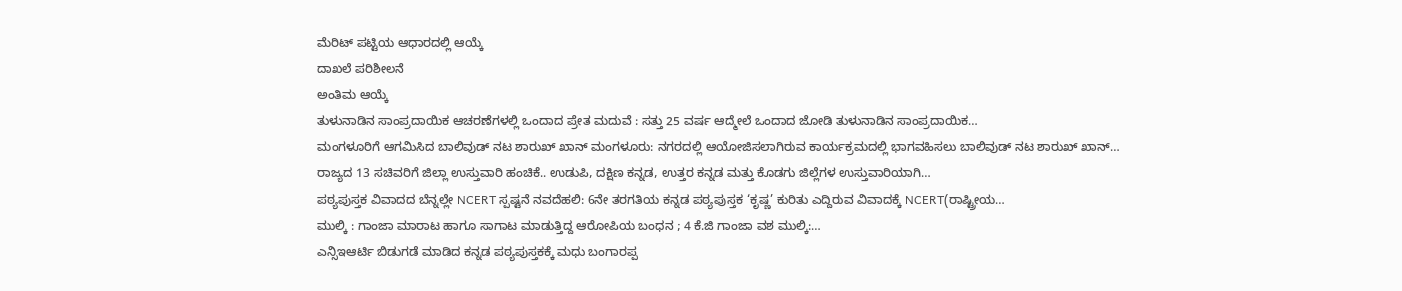ಮೆರಿಟ್ ಪಟ್ಟಿಯ ಆಧಾರದಲ್ಲಿ ಆಯ್ಕೆ
ದಾಖಲೆ ಪರಿಶೀಲನೆ
ಅಂತಿಮ ಆಯ್ಕೆ
ತುಳುನಾಡಿನ ಸಾಂಪ್ರದಾಯಿಕ ಆಚರಣೆಗಳಲ್ಲಿ ಒಂದಾದ ಪ್ರೇತ ಮದುವೆ : ಸತ್ತು 25 ವರ್ಷ ಆದ್ಮೇಲೆ ಒಂದಾದ ಜೋಡಿ ತುಳುನಾಡಿನ ಸಾಂಪ್ರದಾಯಿಕ…
ಮಂಗಳೂರಿಗೆ ಆಗಮಿಸಿದ ಬಾಲಿವುಡ್ ನಟ ಶಾರುಖ್ ಖಾನ್ ಮಂಗಳೂರು: ನಗರದಲ್ಲಿ ಆಯೋಜಿಸಲಾಗಿರುವ ಕಾರ್ಯಕ್ರಮದಲ್ಲಿ ಭಾಗವಹಿಸಲು ಬಾಲಿವುಡ್ ನಟ ಶಾರುಖ್ ಖಾನ್…
ರಾಜ್ಯದ 13 ಸಚಿವರಿಗೆ ಜಿಲ್ಲಾ ಉಸ್ತುವಾರಿ ಹಂಚಿಕೆ.. ಉಡುಪಿ, ದಕ್ಷಿಣ ಕನ್ನಡ, ಉತ್ತರ ಕನ್ನಡ ಮತ್ತು ಕೊಡಗು ಜಿಲ್ಲೆಗಳ ಉಸ್ತುವಾರಿಯಾಗಿ…
ಪಠ್ಯಪುಸ್ತಕ ವಿವಾದದ ಬೆನ್ನಲ್ಲೇ NCERT ಸ್ಪಷ್ಟನೆ ನವದೆಹಲಿ: 6ನೇ ತರಗತಿಯ ಕನ್ನಡ ಪಠ್ಯಪುಸ್ತಕ ‘ಕೃಷ್ಣ’ ಕುರಿತು ಎದ್ದಿರುವ ವಿವಾದಕ್ಕೆ NCERT(ರಾಷ್ಟ್ರೀಯ…
ಮುಲ್ಕಿ : ಗಾಂಜಾ ಮಾರಾಟ ಹಾಗೂ ಸಾಗಾಟ ಮಾಡುತ್ತಿದ್ದ ಆರೋಪಿಯ ಬಂಧನ ; 4 ಕೆ.ಜಿ ಗಾಂಜಾ ವಶ ಮುಲ್ಕಿ:…
ಎನ್ಸಿಇಆರ್ಟಿ ಬಿಡುಗಡೆ ಮಾಡಿದ ಕನ್ನಡ ಪಠ್ಯಪುಸ್ತಕಕ್ಕೆ ಮಧು ಬಂಗಾರಪ್ಪ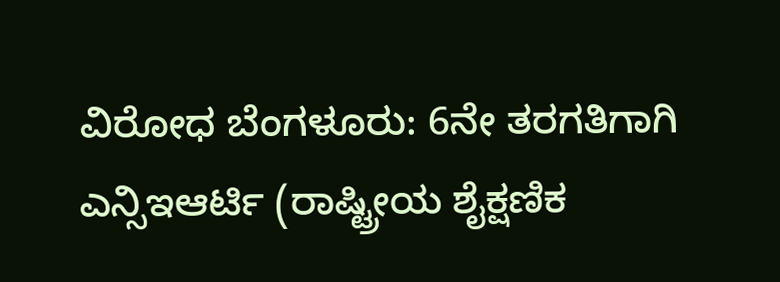ವಿರೋಧ ಬೆಂಗಳೂರು: 6ನೇ ತರಗತಿಗಾಗಿ ಎನ್ಸಿಇಆರ್ಟಿ (ರಾಷ್ಟ್ರೀಯ ಶೈಕ್ಷಣಿಕ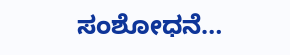ಸಂಶೋಧನೆ…